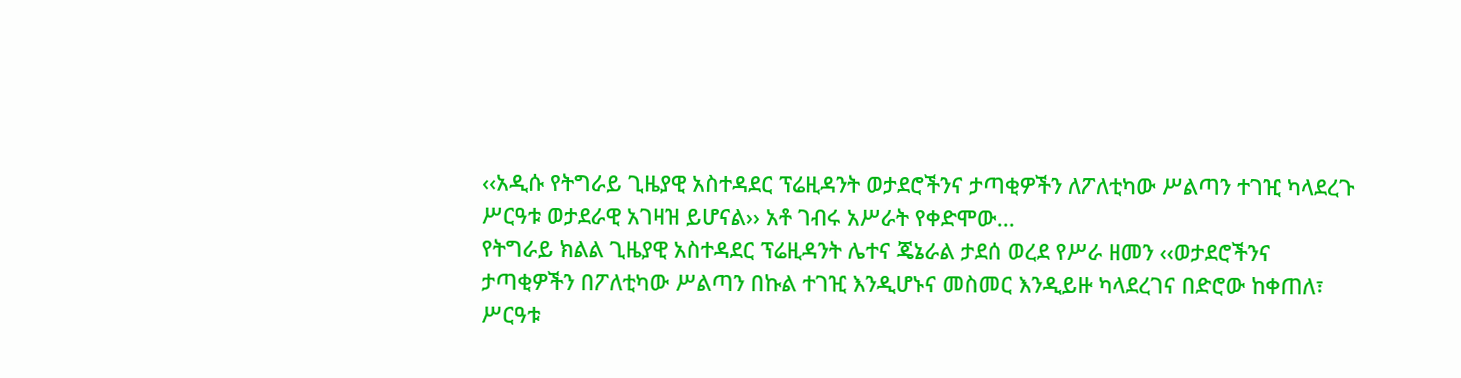‹‹አዲሱ የትግራይ ጊዜያዊ አስተዳደር ፕሬዚዳንት ወታደሮችንና ታጣቂዎችን ለፖለቲካው ሥልጣን ተገዢ ካላደረጉ ሥርዓቱ ወታደራዊ አገዛዝ ይሆናል›› አቶ ገብሩ አሥራት የቀድሞው...
የትግራይ ክልል ጊዜያዊ አስተዳደር ፕሬዚዳንት ሌተና ጄኔራል ታደሰ ወረደ የሥራ ዘመን ‹‹ወታደሮችንና ታጣቂዎችን በፖለቲካው ሥልጣን በኩል ተገዢ እንዲሆኑና መስመር እንዲይዙ ካላደረገና በድሮው ከቀጠለ፣ ሥርዓቱ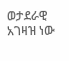ወታደራዊ አገዛዝ ነው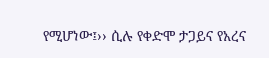የሚሆነው፤›› ሲሉ የቀድሞ ታጋይና የአረና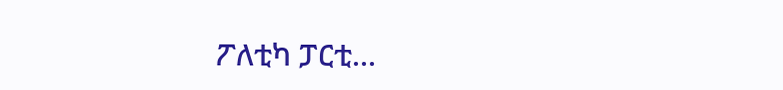ፖለቲካ ፓርቲ...